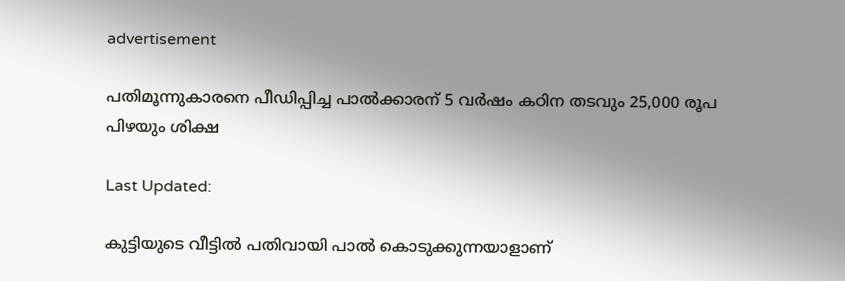advertisement

പതിമൂന്നുകാരനെ പീഡിപ്പിച്ച പാൽക്കാരന് 5 വർഷം കഠിന തടവും 25,000 രൂപ പിഴയും ശിക്ഷ

Last Updated:

കുട്ടിയുടെ വീട്ടിൽ പതിവായി പാൽ കൊടുക്കുന്നയാളാണ്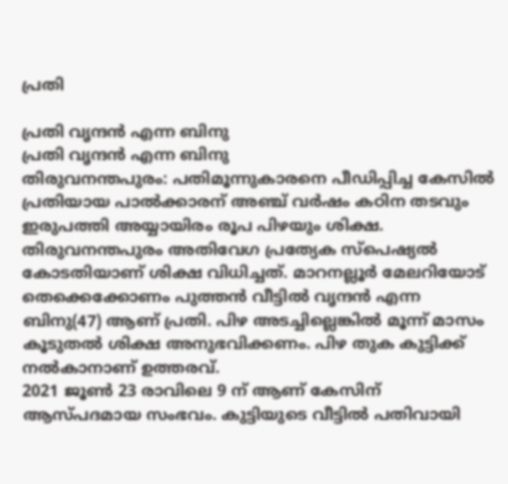പ്രതി

പ്രതി വൃന്ദൻ എന്ന ബിനു
പ്രതി വൃന്ദൻ എന്ന ബിനു
തിരുവനന്തപുരം: പതിമൂന്നുകാരനെ പീഡിപ്പിച്ച കേസിൽ പ്രതിയായ പാൽക്കാരന് അഞ്ച് വർഷം കഠിന തടവും ഇരുപത്തി അയ്യായിരം രൂപ പിഴയും ശിക്ഷ. തിരുവനന്തപുരം അതിവേഗ പ്രത്യേക സ്പെഷ്യൽ കോടതിയാണ് ശിക്ഷ വിധിച്ചത്. മാറനല്ലൂർ മേലറിയോട് തെക്കെക്കോണം പുത്തൻ വീട്ടിൽ വൃന്ദൻ എന്ന ബിനു(47) ആണ് പ്രതി. പിഴ അടച്ചില്ലെങ്കിൽ മൂന്ന് മാസം കൂടുതൽ ശിക്ഷ അനുഭവിക്കണം. പിഴ തുക കുട്ടിക്ക് നൽകാനാണ് ഉത്തരവ്.
2021 ജൂൺ 23 രാവിലെ 9 ന് ആണ് കേസിന് ആസ്പദമായ സംഭവം. കുട്ടിയുടെ വീട്ടിൽ പതിവായി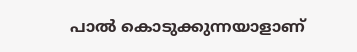പാൽ കൊടുക്കുന്നയാളാണ്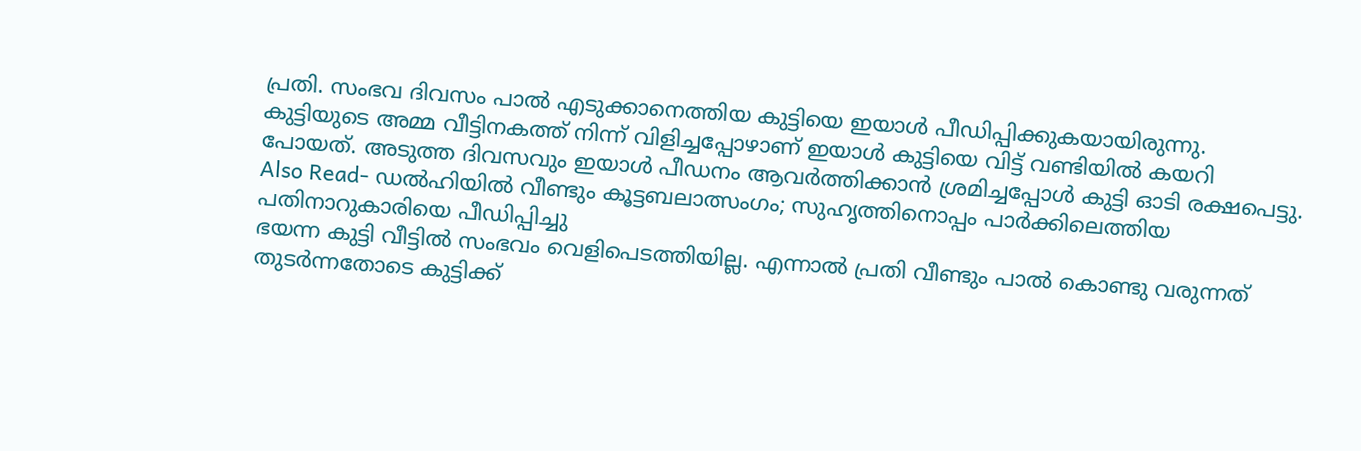പ്രതി. സംഭവ ദിവസം പാൽ എടുക്കാനെത്തിയ കുട്ടിയെ ഇയാൾ പീഡിപ്പിക്കുകയായിരുന്നു. കുട്ടിയുടെ അമ്മ വീട്ടിനകത്ത് നിന്ന് വിളിച്ചപ്പോഴാണ് ഇയാൾ കുട്ടിയെ വിട്ട് വണ്ടിയിൽ കയറി പോയത്. അടുത്ത ദിവസവും ഇയാൾ പീഡനം ആവർത്തിക്കാൻ ശ്രമിച്ചപ്പോൾ കുട്ടി ഓടി രക്ഷപെട്ടു.
Also Read- ഡല്‍ഹിയില്‍ വീണ്ടും കൂട്ടബലാത്സംഗം; സുഹൃത്തിനൊപ്പം പാര്‍ക്കിലെത്തിയ പതിനാറുകാരിയെ പീഡിപ്പിച്ചു
ഭയന്ന കുട്ടി വീട്ടിൽ സംഭവം വെളിപെടത്തിയില്ല. എന്നാൽ പ്രതി വീണ്ടും പാൽ കൊണ്ടു വരുന്നത് തുടർന്നതോടെ കുട്ടിക്ക്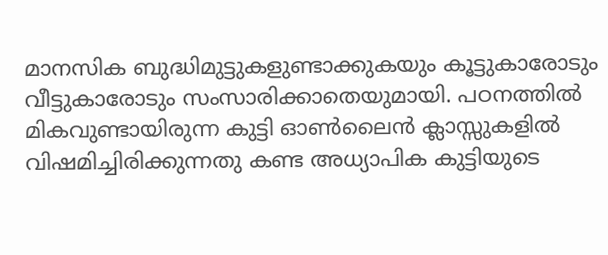മാനസിക ബുദ്ധിമുട്ടുകളുണ്ടാക്കുകയും കൂട്ടുകാരോടും വീട്ടുകാരോടും സംസാരിക്കാതെയുമായി. പഠനത്തിൽ മികവുണ്ടായിരുന്ന കുട്ടി ഓൺലൈൻ ക്ലാസ്സുകളിൽ വിഷമിച്ചിരിക്കുന്നതു കണ്ട അധ്യാപിക കുട്ടിയുടെ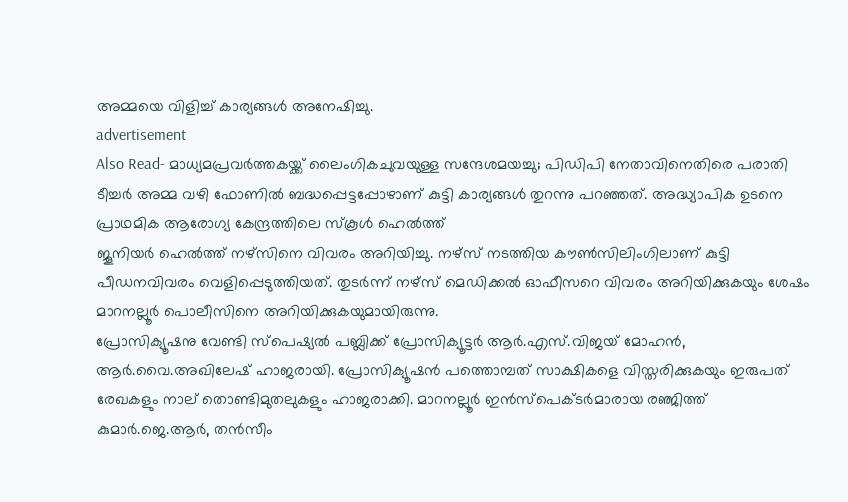അമ്മയെ വിളിച്ച് കാര്യങ്ങൾ അനേഷിച്ചു.
advertisement
Also Read- മാധ്യമപ്രവര്‍ത്തകയ്ക്ക് ലൈംഗികചുവയുള്ള സന്ദേശമയച്ചു; പിഡിപി നേതാവിനെതിരെ പരാതി
ടീച്ചർ അമ്മ വഴി ഫോണിൽ ബദ്ധപ്പെട്ടപ്പോഴാണ് കുട്ടി കാര്യങ്ങൾ തുറന്നു പറഞ്ഞത്. അദ്ധ്യാപിക ഉടനെ പ്രാഥമിക ആരോഗ്യ കേന്ദ്രത്തിലെ സ്കൂൾ ഹെൽത്ത്
ജൂനിയർ ഹെൽത്ത് നഴ്സിനെ വിവരം അറിയിച്ചു. നഴ്സ് നടത്തിയ കൗൺസിലിംഗിലാണ് കുട്ടി പീഡനവിവരം വെളിപ്പെടുത്തിയത്. തുടർന്ന് നഴ്സ് മെഡിക്കൽ ഓഫീസറെ വിവരം അറിയിക്കുകയും ശേഷം മാറനല്ലൂർ പൊലീസിനെ അറിയിക്കുകയുമായിരുന്നു.
പ്രോസിക്യൂഷനു വേണ്ടി സ്പെഷ്യൽ പബ്ലിക്ക് പ്രോസിക്യൂട്ടർ ആർ.എസ്‌.വിജയ് മോഹൻ, ആർ.വൈ.അഖിലേഷ് ഹാജരായി. പ്രോസിക്യൂഷൻ പത്തൊമ്പത് സാക്ഷികളെ വിസ്തരിക്കുകയും ഇരുപത് രേഖകളും നാല് തൊണ്ടിമുതലുകളും ഹാജരാക്കി. മാറനല്ലൂർ ഇൻസ്പെക്ടർമാരായ രഞ്ജിത്ത് കുമാർ.ജെ.ആർ, തൻസീം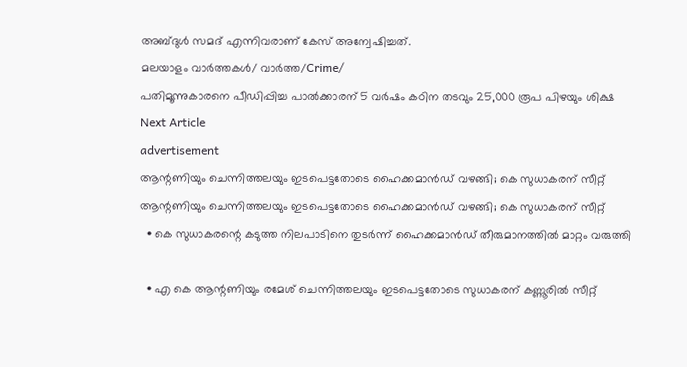അബ്ദുൾ സമദ് എന്നിവരാണ് കേസ് അന്വേഷിച്ചത്.
മലയാളം വാർത്തകൾ/ വാർത്ത/Crime/
പതിമൂന്നുകാരനെ പീഡിപ്പിച്ച പാൽക്കാരന് 5 വർഷം കഠിന തടവും 25,000 രൂപ പിഴയും ശിക്ഷ
Next Article
advertisement
ആന്റണിയും ചെന്നിത്തലയും ഇടപെട്ടതോടെ ഹൈക്കമാൻഡ് വഴങ്ങി; കെ സുധാകരന് സീറ്റ്
ആന്റണിയും ചെന്നിത്തലയും ഇടപെട്ടതോടെ ഹൈക്കമാൻഡ് വഴങ്ങി; കെ സുധാകരന് സീറ്റ്
  • കെ സുധാകരന്റെ കടുത്ത നിലപാടിനെ തുടർന്ന് ഹൈക്കമാൻഡ് തീരുമാനത്തിൽ മാറ്റം വരുത്തി

  • എ കെ ആന്റണിയും രമേശ് ചെന്നിത്തലയും ഇടപെട്ടതോടെ സുധാകരന് കണ്ണൂരിൽ സീറ്റ്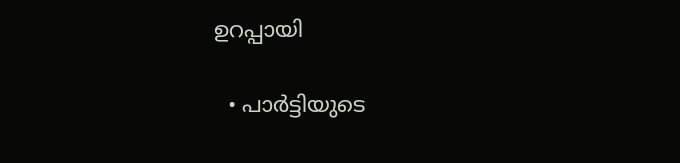ഉറപ്പായി

  • പാർട്ടിയുടെ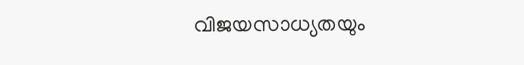വിജയസാധ്യതയും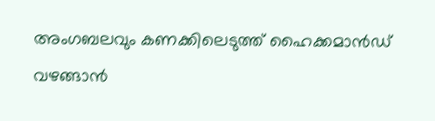അംഗബലവും കണക്കിലെടുത്ത് ഹൈക്കമാൻഡ് വഴങ്ങാൻ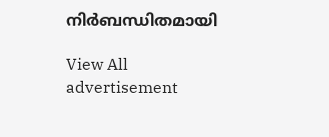നിർബന്ധിതമായി

View All
advertisement